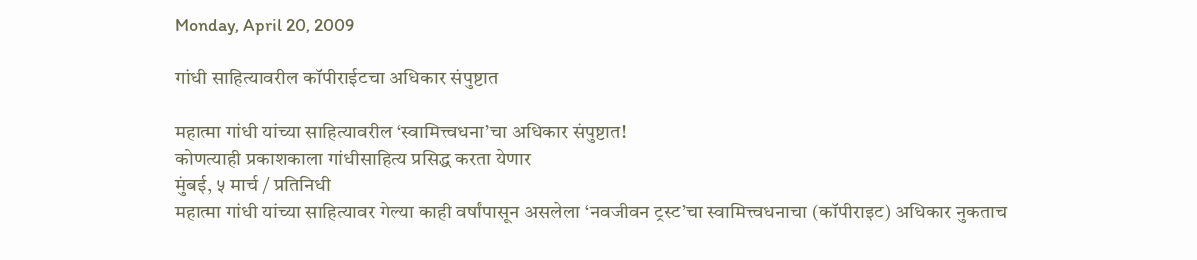Monday, April 20, 2009

गांधी साहित्यावरील कॉपीराईटचा अधिकार संपुष्टात

महात्मा गांधी यांच्या साहित्यावरील ‘स्वामित्त्वधना’चा अधिकार संपुष्टात!
कोणत्याही प्रकाशकाला गांधीसाहित्य प्रसिद्ध करता येणार
मुंबई, ५ मार्च / प्रतिनिधी
महात्मा गांधी यांच्या साहित्यावर गेल्या काही वर्षांपासून असलेला ‘नवजीवन ट्रस्ट’चा स्वामित्त्वधनाचा (कॉपीराइट) अधिकार नुकताच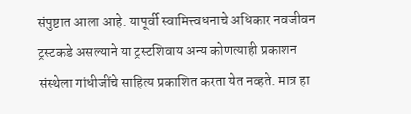संपुष्टात आला आहे. यापूर्वी स्वामित्त्वधनाचे अधिकार नवजीवन ट्रस्टकडे असल्याने या ट्रस्टशिवाय अन्य कोणत्याही प्रकाशन संस्थेला गांधीजींचे साहित्य प्रकाशित करता येत नव्हते. मात्र हा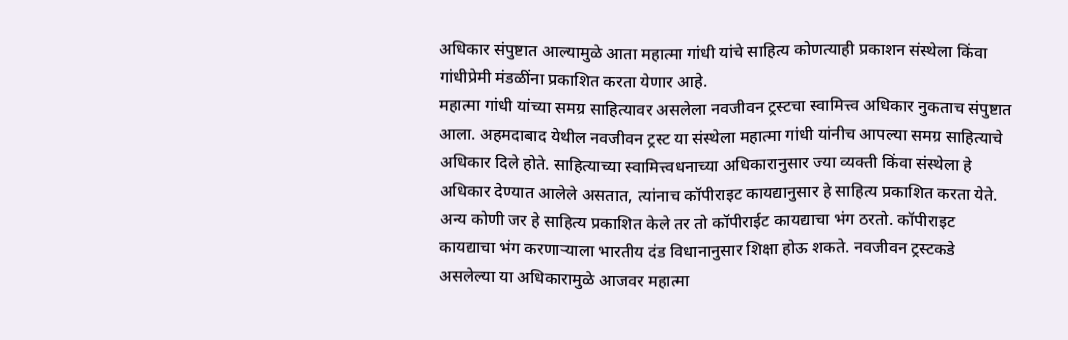अधिकार संपुष्टात आल्यामुळे आता महात्मा गांधी यांचे साहित्य कोणत्याही प्रकाशन संस्थेला किंवा गांधीप्रेमी मंडळींना प्रकाशित करता येणार आहे.
महात्मा गांधी यांच्या समग्र साहित्यावर असलेला नवजीवन ट्रस्टचा स्वामित्त्व अधिकार नुकताच संपुष्टात आला. अहमदाबाद येथील नवजीवन ट्रस्ट या संस्थेला महात्मा गांधी यांनीच आपल्या समग्र साहित्याचे अधिकार दिले होते. साहित्याच्या स्वामित्त्वधनाच्या अधिकारानुसार ज्या व्यक्ती किंवा संस्थेला हे अधिकार देण्यात आलेले असतात, त्यांनाच कॉपीराइट कायद्यानुसार हे साहित्य प्रकाशित करता येते. अन्य कोणी जर हे साहित्य प्रकाशित केले तर तो कॉपीराईट कायद्याचा भंग ठरतो. कॉपीराइट कायद्याचा भंग करणाऱ्याला भारतीय दंड विधानानुसार शिक्षा होऊ शकते. नवजीवन ट्रस्टकडे असलेल्या या अधिकारामुळे आजवर महात्मा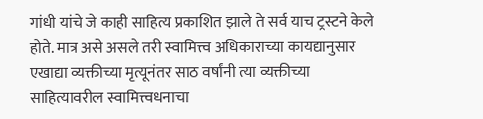गांधी यांचे जे काही साहित्य प्रकाशित झाले ते सर्व याच ट्रस्टने केले होते. मात्र असे असले तरी स्वामित्त्व अधिकाराच्या कायद्यानुसार एखाद्या व्यक्तीच्या मृत्यूनंतर साठ वर्षांनी त्या व्यक्तीच्या साहित्यावरील स्वामित्त्वधनाचा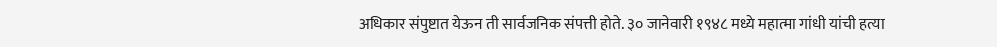अधिकार संपुष्टात येऊन ती सार्वजनिक संपत्ती होते. ३० जानेवारी १९४८ मध्ये महात्मा गांधी यांची हत्या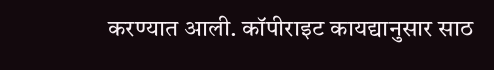करण्यात आली. कॉपीराइट कायद्यानुसार साठ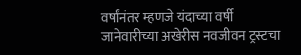वर्षांनंतर म्हणजे यंदाच्या वर्षी जानेवारीच्या अखेरीस नवजीवन ट्रस्टचा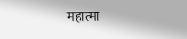महात्मा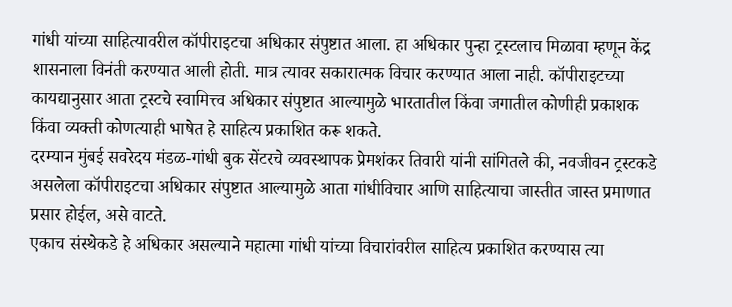गांधी यांच्या साहित्यावरील कॉपीराइटचा अधिकार संपुष्टात आला. हा अधिकार पुन्हा ट्रस्टलाच मिळावा म्हणून केंद्र शासनाला विनंती करण्यात आली होती. मात्र त्यावर सकारात्मक विचार करण्यात आला नाही. कॉपीराइटच्या कायद्यानुसार आता ट्रस्टचे स्वामित्त्व अधिकार संपुष्टात आल्यामुळे भारतातील किंवा जगातील कोणीही प्रकाशक किंवा व्यक्ती कोणत्याही भाषेत हे साहित्य प्रकाशित करू शकते.
दरम्यान मुंबई सवरेदय मंडळ-गांधी बुक सेंटरचे व्यवस्थापक प्रेमशंकर तिवारी यांनी सांगितले की, नवजीवन ट्रस्टकडे असलेला कॉपीराइटचा अधिकार संपुष्टात आल्यामुळे आता गांधीविचार आणि साहित्याचा जास्तीत जास्त प्रमाणात प्रसार होईल, असे वाटते.
एकाच संस्थेकडे हे अधिकार असल्याने महात्मा गांधी यांच्या विचारांवरील साहित्य प्रकाशित करण्यास त्या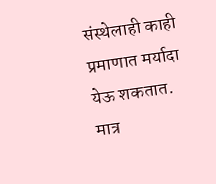संस्थेलाही काही प्रमाणात मर्यादा येऊ शकतात. मात्र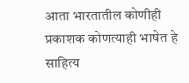आता भारतातील कोणीही प्रकाशक कोणत्याही भाषेत हे साहित्य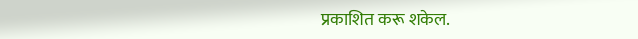प्रकाशित करू शकेल.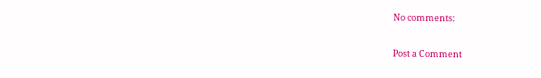No comments:

Post a Comment